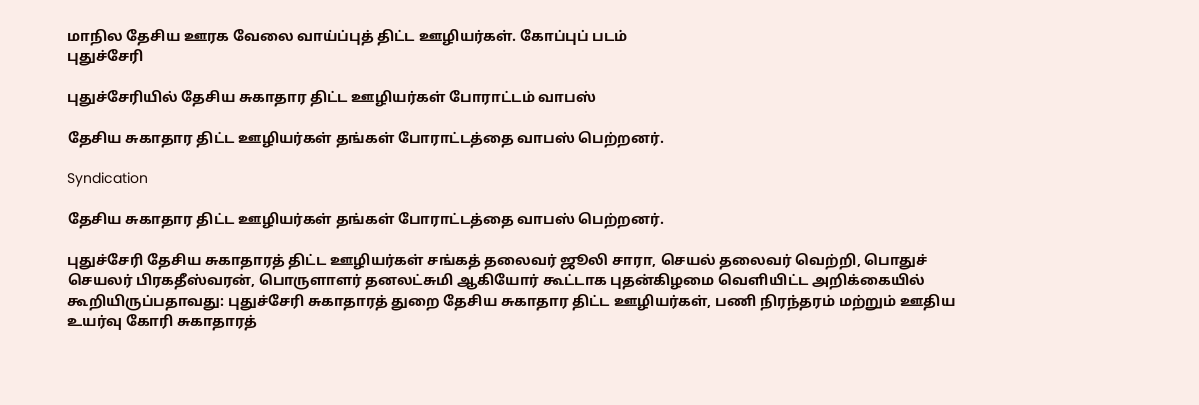மாநில தேசிய ஊரக வேலை வாய்ப்புத் திட்ட ஊழியர்கள். கோப்புப் படம்
புதுச்சேரி

புதுச்சேரியில் தேசிய சுகாதார திட்ட ஊழியர்கள் போராட்டம் வாபஸ்

தேசிய சுகாதார திட்ட ஊழியர்கள் தங்கள் போராட்டத்தை வாபஸ் பெற்றனர்.

Syndication

தேசிய சுகாதார திட்ட ஊழியர்கள் தங்கள் போராட்டத்தை வாபஸ் பெற்றனர்.

புதுச்சேரி தேசிய சுகாதாரத் திட்ட ஊழியர்கள் சங்கத் தலைவர் ஜூலி சாரா, செயல் தலைவர் வெற்றி, பொதுச் செயலர் பிரகதீஸ்வரன், பொருளாளர் தனலட்சுமி ஆகியோர் கூட்டாக புதன்கிழமை வெளியிட்ட அறிக்கையில் கூறியிருப்பதாவது: புதுச்சேரி சுகாதாரத் துறை தேசிய சுகாதார திட்ட ஊழியர்கள், பணி நிரந்தரம் மற்றும் ஊதிய உயர்வு கோரி சுகாதாரத்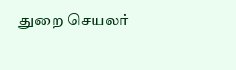துறை செயலர்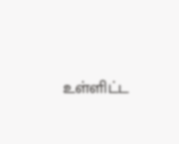உள்ளிட்ட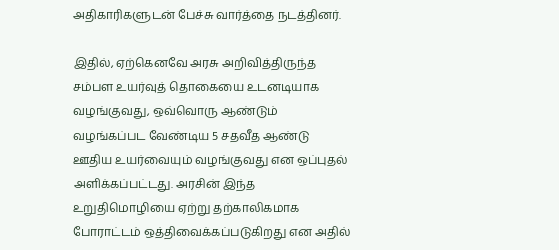அதிகாரிகளுடன் பேச்சு வார்த்தை நடத்தினர்.

இதில், ஏற்கெனவே அரசு அறிவித்திருந்த சம்பள உயர்வுத் தொகையை உடனடியாக வழங்குவது, ஒவ்வொரு ஆண்டும் வழங்கப்பட வேண்டிய 5 சதவீத ஆண்டு ஊதிய உயர்வையும் வழங்குவது என ஒப்புதல் அளிக்கப்பட்டது. அரசின் இந்த உறுதிமொழியை ஏற்று தற்காலிகமாக போராட்டம் ஒத்திவைக்கப்படுகிறது என அதில்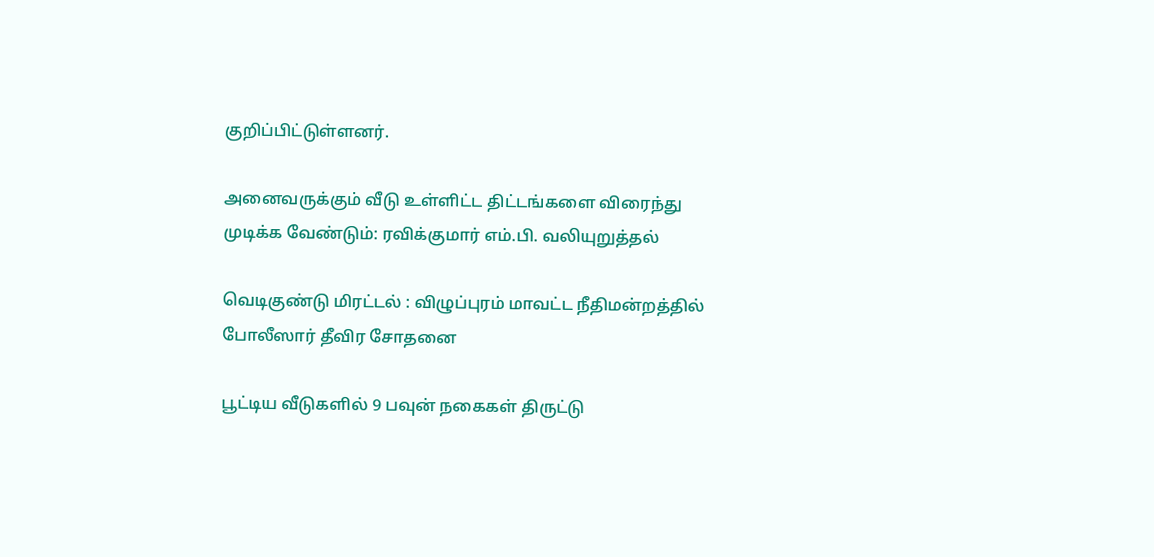குறிப்பிட்டுள்ளனர்.

அனைவருக்கும் வீடு உள்ளிட்ட திட்டங்களை விரைந்து முடிக்க வேண்டும்: ரவிக்குமார் எம்.பி. வலியுறுத்தல்

வெடிகுண்டு மிரட்டல் : விழுப்புரம் மாவட்ட நீதிமன்றத்தில் போலீஸார் தீவிர சோதனை

பூட்டிய வீடுகளில் 9 பவுன் நகைகள் திருட்டு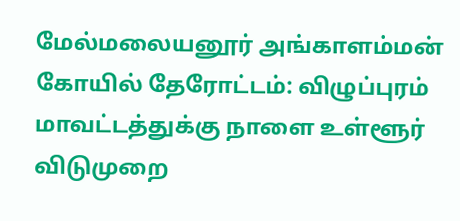மேல்மலையனூர் அங்காளம்மன் கோயில் தேரோட்டம்: விழுப்புரம் மாவட்டத்துக்கு நாளை உள்ளூர் விடுமுறை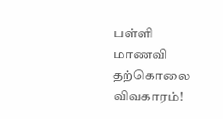பள்ளி மாணவி தற்கொலை விவகாரம்!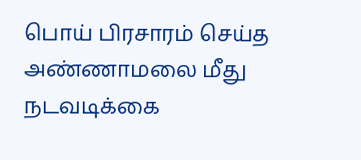பொய் பிரசாரம் செய்த அண்ணாமலை மீது நடவடிக்கை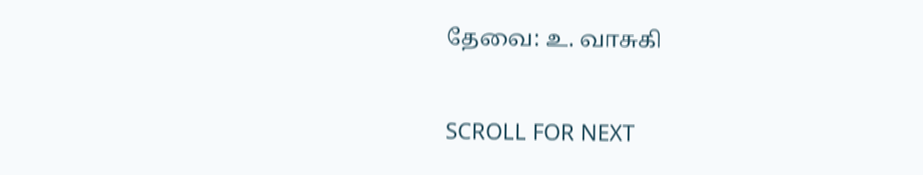தேவை: உ. வாசுகி

SCROLL FOR NEXT